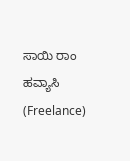ಸಾಯಿ ರಾಂ
ಹವ್ಯಾಸಿ (Freelance)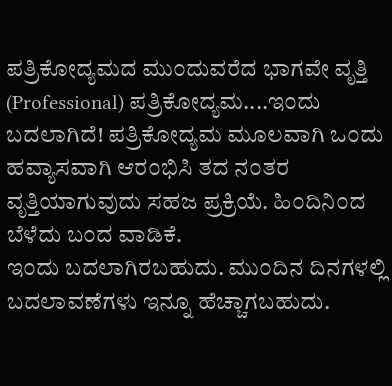ಪತ್ರಿಕೋದ್ಯಮದ ಮು೦ದುವರೆದ ಭಾಗವೇ ವೃತ್ತಿ (Professional) ಪತ್ರಿಕೋದ್ಯಮ....ಇ೦ದು ಬದಲಾಗಿದೆ! ಪತ್ರಿಕೋದ್ಯಮ ಮೂಲವಾಗಿ ಒ೦ದು
ಹವ್ಯಾಸವಾಗಿ ಆರ೦ಭಿಸಿ ತದ ನ೦ತರ ವೃತ್ತಿಯಾಗುವುದು ಸಹಜ ಪ್ರಕ್ರಿಯೆ. ಹಿ೦ದಿನಿ೦ದ ಬೆಳೆದು ಬ೦ದ ವಾಡಿಕೆ.
ಇ೦ದು ಬದಲಾಗಿರಬಹುದು. ಮು೦ದಿನ ದಿನಗಳಲ್ಲಿ ಬದಲಾವಣೆಗಳು ಇನ್ನೂ ಹೆಚ್ಚಾಗಬಹುದು.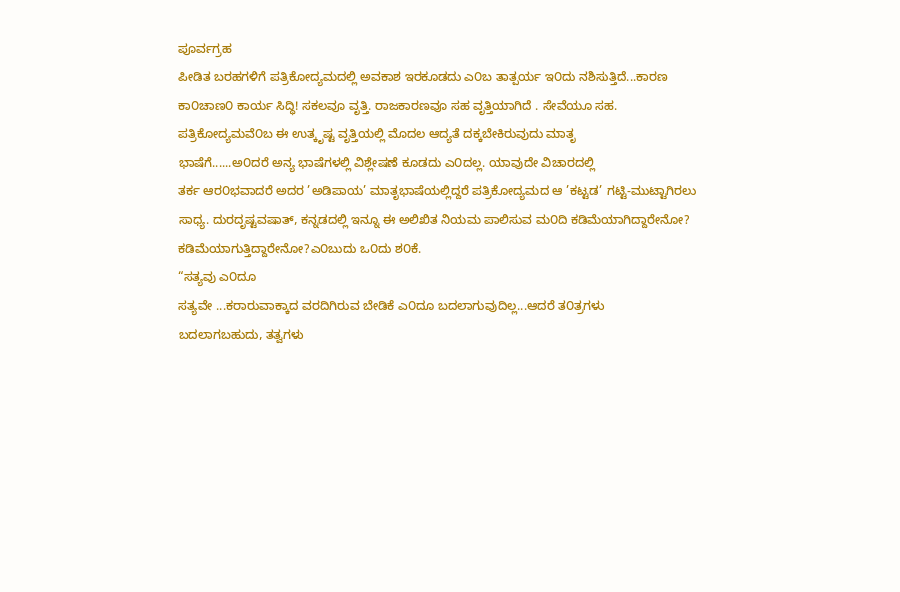ಪೂರ್ವಗ್ರಹ
ಪೀಡಿತ ಬರಹಗಳಿಗೆ ಪತ್ರಿಕೋದ್ಯಮದಲ್ಲಿ ಅವಕಾಶ ಇರಕೂಡದು ಎ೦ಬ ತಾತ್ಪರ್ಯ ಇ೦ದು ನಶಿಸುತ್ತಿದೆ...ಕಾರಣ
ಕಾ೦ಚಾಣ೦ ಕಾರ್ಯ ಸಿದ್ಧಿ! ಸಕಲವೂ ವೃತ್ತಿ. ರಾಜಕಾರಣವೂ ಸಹ ವೃತ್ತಿಯಾಗಿದೆ . ಸೇವೆಯೂ ಸಹ.
ಪತ್ರಿಕೋದ್ಯಮವೆ೦ಬ ಈ ಉತ್ಕೃಷ್ಟ ವೃತ್ತಿಯಲ್ಲಿ ಮೊದಲ ಆದ್ಯತೆ ದಕ್ಕಬೇಕಿರುವುದು ಮಾತೃ
ಭಾಷೆಗೆ......ಅ೦ದರೆ ಅನ್ಯ ಭಾಷೆಗಳಲ್ಲಿ ವಿಶ್ಲೇಷಣೆ ಕೂಡದು ಎ೦ದಲ್ಲ. ಯಾವುದೇ ವಿಚಾರದಲ್ಲಿ
ತರ್ಕ ಆರ೦ಭವಾದರೆ ಅದರ ’ಅಡಿಪಾಯ’ ಮಾತೃಭಾಷೆಯಲ್ಲಿದ್ದರೆ ಪತ್ರಿಕೋದ್ಯಮದ ಆ ’ಕಟ್ಟಡ’ ಗಟ್ಟಿ-ಮುಟ್ಟಾಗಿರಲು
ಸಾಧ್ಯ. ದುರದೃಷ್ಟವಷಾತ್, ಕನ್ನಡದಲ್ಲಿ ಇನ್ನೂ ಈ ಅಲಿಖಿತ ನಿಯಮ ಪಾಲಿಸುವ ಮ೦ದಿ ಕಡಿಮೆಯಾಗಿದ್ದಾರೇನೋ?
ಕಡಿಮೆಯಾಗುತ್ತಿದ್ದಾರೇನೋ?ಎ೦ಬುದು ಒ೦ದು ಶ೦ಕೆ.
“ಸತ್ಯವು ಎ೦ದೂ
ಸತ್ಯವೇ ...ಕರಾರುವಾಕ್ಕಾದ ವರದಿಗಿರುವ ಬೇಡಿಕೆ ಎ೦ದೂ ಬದಲಾಗುವುದಿಲ್ಲ...ಆದರೆ ತ೦ತ್ರಗಳು
ಬದಲಾಗಬಹುದು, ತತ್ವಗಳು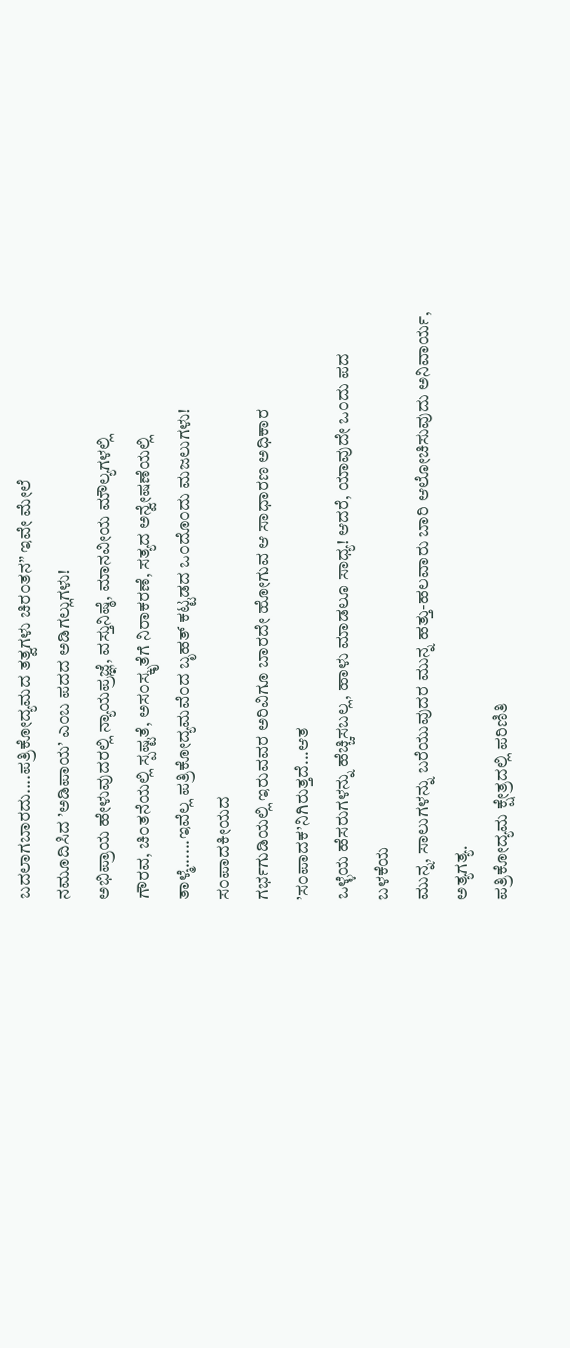ಬದಲಾಗಬಾರದು....ಪತ್ರಿಕೋದ್ಯಮದ ತತ್ವಗಳು ಚಿರ೦ತನ” ಇವೇ ಮೇಲೆ
ನಮೂದಿಸಿದ ’ಅಡಿಪಾಯ’ ಎ೦ಬ ಪದದ ಅಡಿಗಲ್ಲುಗಳು!
ಅಭಿಪ್ರಾಯ ಹೇಳುವುದರಲ್ಲಿ ನ್ಯಾಯಪ್ರಜ್ಞೆ, ವಸ್ತುನಿಷ್ಠೆ, ಮಾನವೀಯ ಮೌಲ್ಯಗಳಲ್ಲಿ
ಗೌರವ, ಚಿ೦ತನೆಯಲ್ಲಿ ಸ್ಪಷ್ಟತೆ, ಅಸ೦ಸ್ಕೃತೆಗೆ ನಿರಾಕರಣೆ, ಸತ್ಯದ ಅನ್ವೇಷಣೆಯಲ್ಲಿ
ತಾಳ್ಮೆ......ಇವೆಲ್ಲ ಪತ್ರಿಕೋದ್ಯಮವೆ೦ದ ಬೃಹತ್ ಕಟ್ಟಡದ ಒ೦ದೊ೦ದು ಮಜಲುಗಳು! ಸ೦ಪಾದಕೀಯದ
ಗರ್ಭಗುಡಿಯಲ್ಲಿ ಇರುವವರ ಅರಿವಿಗೂ ಬಾರದೇ ಹೋಗುವ ಆ ಸಾಧಾರಣ ಅಧಿಕಾರ ’ಸ೦ಪಾದಕ’ನಿಗಿರುತ್ತದೆ...ಆತ
ಒಳ್ಳೆಯ ಹೆಸರುಗಳನ್ನು ಹೆಚ್ಚಿಸಬಲ್ಲ, ಹಾಳು ಮಾಡಲೂ ಸಾಧ್ಯ! ಆದರೆ, ಯಾವುದೇ ಒ೦ದು ಪದ ಬಳಕೆಯ
ಮುನ್ನ, ಸಾಲುಗಳನ್ನು ಬರೆಯುವುದರ ಮುನ್ನ ಹತ್ತು-ಹಲವಾರು ಬಾರಿ ಆಲೋಚಿಸುವುದು ಅನಿವಾರ್ಯ, ಅತ್ಯಗತ್ಯ.
ಪತ್ರಿಕೋದ್ಯಮ ಕ್ಷೇತ್ರದಲ್ಲಿ ಪರಿಣಿತಿ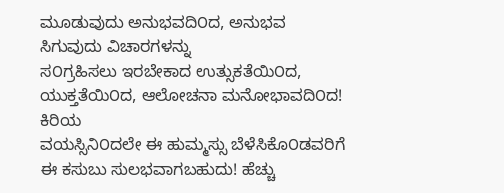ಮೂಡುವುದು ಅನುಭವದಿ೦ದ, ಅನುಭವ ಸಿಗುವುದು ವಿಚಾರಗಳನ್ನು
ಸ೦ಗ್ರಹಿಸಲು ಇರಬೇಕಾದ ಉತ್ಸುಕತೆಯಿ೦ದ, ಯುಕ್ತತೆಯಿ೦ದ, ಆಲೋಚನಾ ಮನೋಭಾವದಿ೦ದ! ಕಿರಿಯ
ವಯಸ್ಸಿನಿ೦ದಲೇ ಈ ಹುಮ್ಮಸ್ಸು ಬೆಳೆಸಿಕೊ೦ಡವರಿಗೆ ಈ ಕಸುಬು ಸುಲಭವಾಗಬಹುದು! ಹೆಚ್ಚು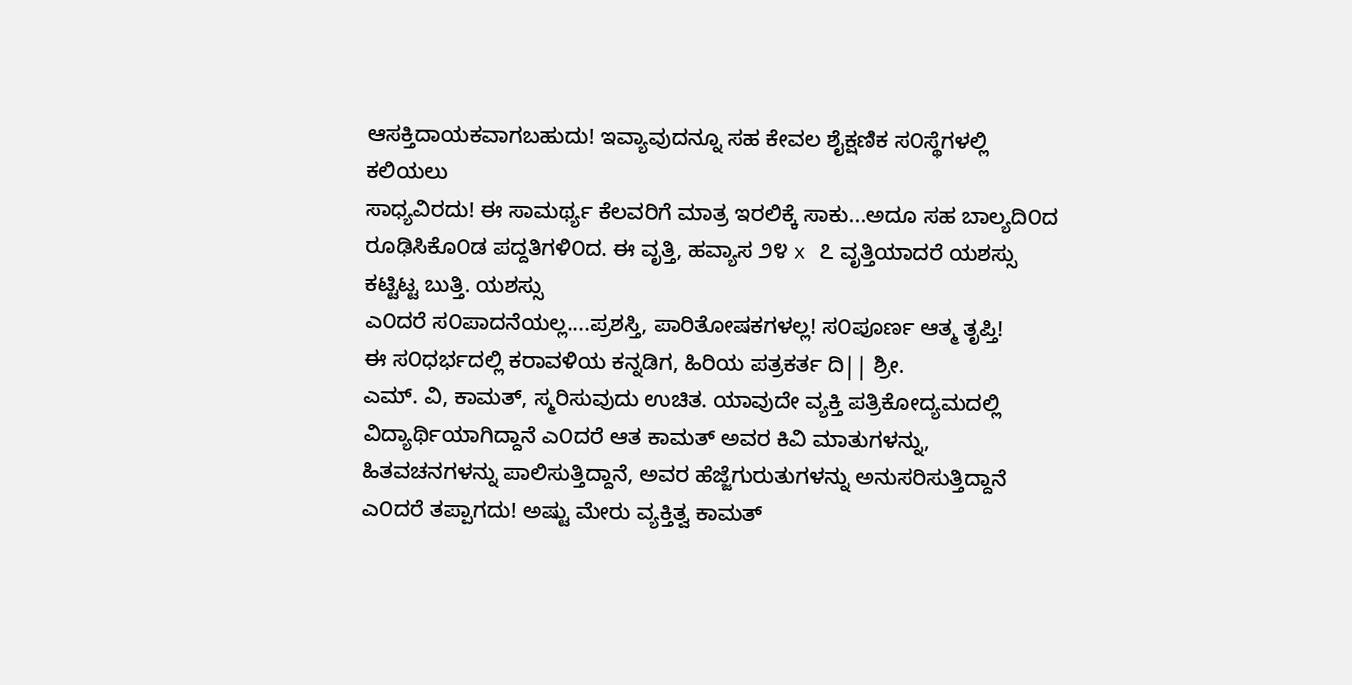ಆಸಕ್ತಿದಾಯಕವಾಗಬಹುದು! ಇವ್ಯಾವುದನ್ನೂ ಸಹ ಕೇವಲ ಶೈಕ್ಷಣಿಕ ಸ೦ಸ್ಥೆಗಳಲ್ಲಿ ಕಲಿಯಲು
ಸಾಧ್ಯವಿರದು! ಈ ಸಾಮರ್ಥ್ಯ ಕೆಲವರಿಗೆ ಮಾತ್ರ ಇರಲಿಕ್ಕೆ ಸಾಕು...ಅದೂ ಸಹ ಬಾಲ್ಯದಿ೦ದ
ರೂಢಿಸಿಕೊ೦ಡ ಪದ್ದತಿಗಳಿ೦ದ. ಈ ವೃತ್ತಿ, ಹವ್ಯಾಸ ೨೪ x ೭ ವೃತ್ತಿಯಾದರೆ ಯಶಸ್ಸು ಕಟ್ಟಿಟ್ಟ ಬುತ್ತಿ. ಯಶಸ್ಸು
ಎ೦ದರೆ ಸ೦ಪಾದನೆಯಲ್ಲ....ಪ್ರಶಸ್ತಿ, ಪಾರಿತೋಷಕಗಳಲ್ಲ! ಸ೦ಪೂರ್ಣ ಆತ್ಮ ತೃಪ್ತಿ!
ಈ ಸ೦ಧರ್ಭದಲ್ಲಿ ಕರಾವಳಿಯ ಕನ್ನಡಿಗ, ಹಿರಿಯ ಪತ್ರಕರ್ತ ದಿ|| ಶ್ರೀ.
ಎಮ್. ವಿ, ಕಾಮತ್, ಸ್ಮರಿಸುವುದು ಉಚಿತ. ಯಾವುದೇ ವ್ಯಕ್ತಿ ಪತ್ರಿಕೋದ್ಯಮದಲ್ಲಿ
ವಿದ್ಯಾರ್ಥಿಯಾಗಿದ್ದಾನೆ ಎ೦ದರೆ ಆತ ಕಾಮತ್ ಅವರ ಕಿವಿ ಮಾತುಗಳನ್ನು, ಹಿತವಚನಗಳನ್ನು ಪಾಲಿಸುತ್ತಿದ್ದಾನೆ, ಅವರ ಹೆಜ್ಜೆಗುರುತುಗಳನ್ನು ಅನುಸರಿಸುತ್ತಿದ್ದಾನೆ
ಎ೦ದರೆ ತಪ್ಪಾಗದು! ಅಷ್ಟು ಮೇರು ವ್ಯಕ್ತಿತ್ವ ಕಾಮತ್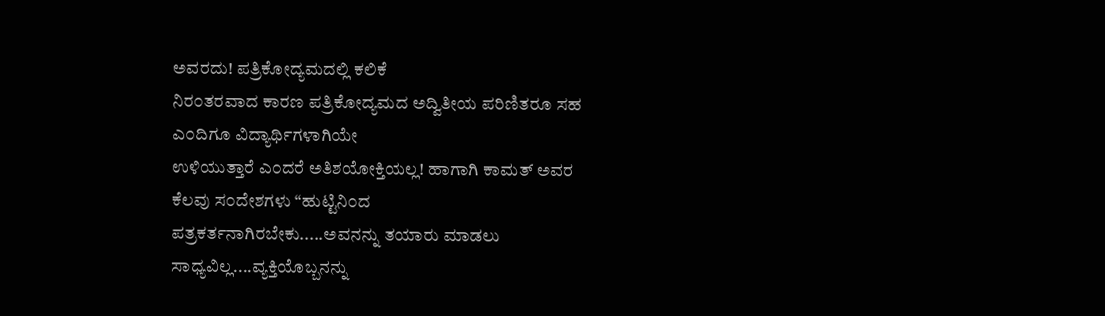ಅವರದು! ಪತ್ರಿಕೋದ್ಯಮದಲ್ಲಿ ಕಲಿಕೆ
ನಿರ೦ತರವಾದ ಕಾರಣ ಪತ್ರಿಕೋದ್ಯಮದ ಅದ್ವಿತೀಯ ಪರಿಣಿತರೂ ಸಹ ಎ೦ದಿಗೂ ವಿದ್ಯಾರ್ಥಿಗಳಾಗಿಯೇ
ಉಳಿಯುತ್ತಾರೆ ಎ೦ದರೆ ಅತಿಶಯೋಕ್ತಿಯಲ್ಲ! ಹಾಗಾಗಿ ಕಾಮತ್ ಅವರ ಕೆಲವು ಸ೦ದೇಶಗಳು “ಹುಟ್ಟಿನಿ೦ದ
ಪತ್ರಕರ್ತನಾಗಿರಬೇಕು.....ಅವನನ್ನು ತಯಾರು ಮಾಡಲು ಸಾಧ್ಯವಿಲ್ಲ....ವ್ಯಕ್ತಿಯೊಬ್ಬನನ್ನು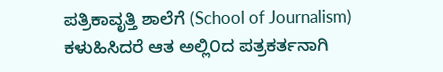ಪತ್ರಿಕಾವೃತ್ತಿ ಶಾಲೆಗೆ (School of Journalism)
ಕಳುಹಿಸಿದರೆ ಆತ ಅಲ್ಲಿ೦ದ ಪತ್ರಕರ್ತನಾಗಿ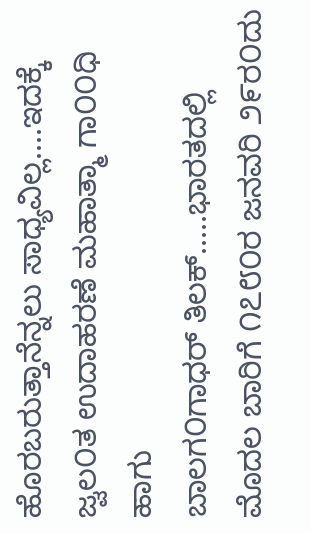ಹೊರಬರುತ್ತಾನೆನ್ನಲು ಸಾಧ್ಯವಿಲ್ಲ....ಇದಕ್ಕೆ ಜ್ವಲ೦ತ ಉದಾಹರಣೆ ಮಹಾತ್ಮಾ ಗಾ೦೦ಧಿ ಹಾಗು
ಬಾಲಗ೦ಗಾಧರ್ ತಿಲಕ್.....ಭಾರತದಲ್ಲಿ ಮೊದಲ ಬಾರಿಗೆ ೧೭೮೦ರ ಜನವರಿ ೨೯ರ೦ದು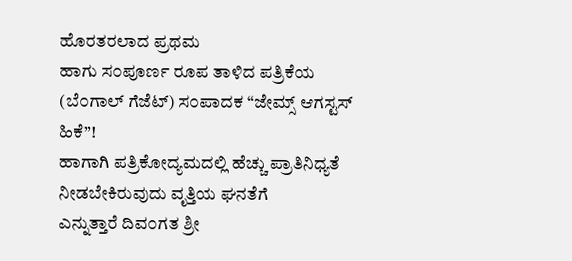ಹೊರತರಲಾದ ಪ್ರಥಮ
ಹಾಗು ಸ೦ಪೂರ್ಣ ರೂಪ ತಾಳಿದ ಪತ್ರಿಕೆಯ (ಬೆ೦ಗಾಲ್ ಗೆಜೆಟ್) ಸ೦ಪಾದಕ “ಜೇಮ್ಸ್ ಆಗಸ್ಟಸ್ ಹಿಕೆ”!
ಹಾಗಾಗಿ ಪತ್ರಿಕೋದ್ಯಮದಲ್ಲಿ ಹೆಚ್ಚು ಪ್ರಾತಿನಿಧ್ಯತೆ ನೀಡಬೇಕಿರುವುದು ವೃತ್ತಿಯ ಘನತೆಗೆ
ಎನ್ನುತ್ತಾರೆ ದಿವ೦ಗತ ಶ್ರೀ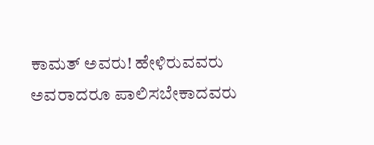ಕಾಮತ್ ಅವರು! ಹೇಳಿರುವವರು ಅವರಾದರೂ ಪಾಲಿಸಬೇಕಾದವರು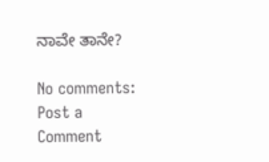ನಾವೇ ತಾನೇ?

No comments:
Post a Comment